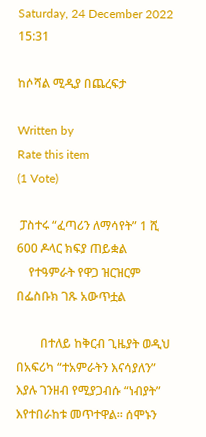Saturday, 24 December 2022 15:31

ከሶሻል ሚዲያ በጨረፍታ

Written by
Rate this item
(1 Vote)

 ፓስተሩ “ፈጣሪን ለማሳየት” 1 ሺ 600 ዶላር ክፍያ ጠይቋል
    የተዓምራት የዋጋ ዝርዝርም በፌስቡክ ገጹ አውጥቷል

        በተለይ ከቅርብ ጊዜያት ወዲህ በአፍሪካ “ተአምራትን እናሳያለን” እያሉ ገንዘብ የሚያጋብሱ “ነብያት” እየተበራከቱ መጥተዋል። ሰሞኑን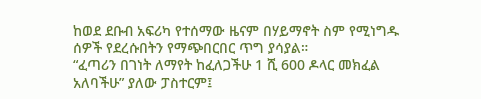ከወደ ደቡብ አፍሪካ የተሰማው ዜናም በሃይማኖት ስም የሚነግዱ ሰዎች የደረሱበትን የማጭበርበር ጥግ ያሳያል።
“ፈጣሪን በገነት ለማየት ከፈለጋችሁ 1 ሺ 600 ዶላር መክፈል አለባችሁ” ያለው ፓስተርም፤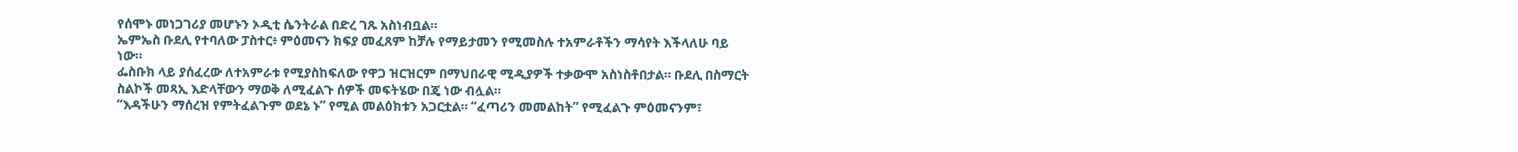የሰሞኑ መነጋገሪያ መሆኑን ኦዲቲ ሴንትራል በድረ ገጹ አስነብቧል።
ኤምኤስ ቡደሊ የተባለው ፓስተር፥ ምዕመናን ክፍያ መፈጸም ከቻሉ የማይታመን የሚመስሉ ተአምራቶችን ማሳየት እችላለሁ ባይ ነው።
ፌስቡክ ላይ ያሰፈረው ለተአምራቱ የሚያስከፍለው የዋጋ ዝርዝርም በማህበራዊ ሚዲያዎች ተቃውሞ አስነስቶበታል። ቡደሊ በስማርት ስልኮች መጻኢ እድላቸውን ማወቅ ለሚፈልጉ ሰዎች መፍትሄው በጄ ነው ብሏል።
“እዳችሁን ማሰረዝ የምትፈልጉም ወደኔ ኑ” የሚል መልዕክቱን አጋርቷል። “ፈጣሪን መመልከት” የሚፈልጉ ምዕመናንም፣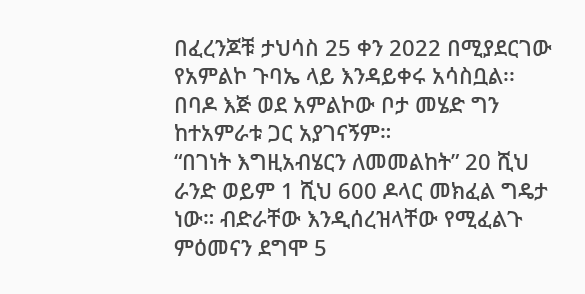በፈረንጆቹ ታህሳስ 25 ቀን 2022 በሚያደርገው የአምልኮ ጉባኤ ላይ እንዳይቀሩ አሳስቧል፡፡
በባዶ እጅ ወደ አምልኮው ቦታ መሄድ ግን ከተአምራቱ ጋር አያገናኝም።
“በገነት እግዚአብሄርን ለመመልከት” 20 ሺህ ራንድ ወይም 1 ሺህ 600 ዶላር መክፈል ግዴታ ነው። ብድራቸው እንዲሰረዝላቸው የሚፈልጉ ምዕመናን ደግሞ 5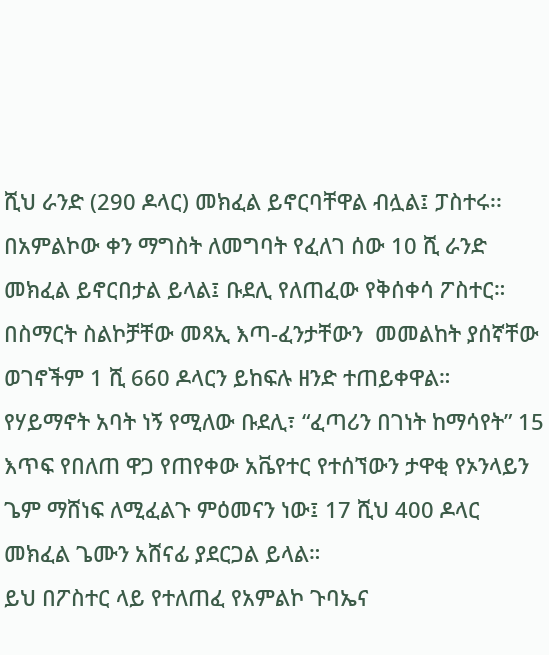ሺህ ራንድ (290 ዶላር) መክፈል ይኖርባቸዋል ብሏል፤ ፓስተሩ፡፡
በአምልኮው ቀን ማግስት ለመግባት የፈለገ ሰው 10 ሺ ራንድ መክፈል ይኖርበታል ይላል፤ ቡደሊ የለጠፈው የቅሰቀሳ ፖስተር።  በስማርት ስልኮቻቸው መጻኢ እጣ-ፈንታቸውን  መመልከት ያሰኛቸው ወገኖችም 1 ሺ 660 ዶላርን ይከፍሉ ዘንድ ተጠይቀዋል።  የሃይማኖት አባት ነኝ የሚለው ቡደሊ፣ “ፈጣሪን በገነት ከማሳየት” 15 እጥፍ የበለጠ ዋጋ የጠየቀው አቬየተር የተሰኘውን ታዋቂ የኦንላይን ጌም ማሸነፍ ለሚፈልጉ ምዕመናን ነው፤ 17 ሺህ 400 ዶላር መክፈል ጌሙን አሸናፊ ያደርጋል ይላል።
ይህ በፖስተር ላይ የተለጠፈ የአምልኮ ጉባኤና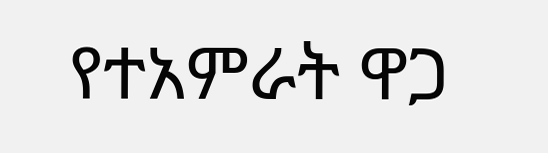የተአምራት ዋጋ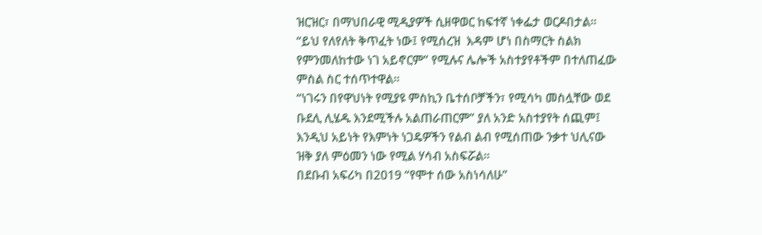ዝርዝር፣ በማህበራዊ ሚዲያዎች ሲዘዋወር ከፍተኛ ነቀፌታ ወርዶበታል፡፡
“ይህ የለየለት ቅጥፈት ነው፤ የሚሰረዝ  እዳም ሆነ በስማርት ስልክ የምንመለከተው ነገ አይኖርም” የሚሉና ሌሎች አስተያየቶችም በተለጠፈው ምስል ስር ተሰጥተዋል።
“ነገሩን በየዋህነት የሚያዩ ምስኪን ቤተሰቦቻችን፣ የሚሳካ መስሏቸው ወደ ቡደሊ ሊሄዱ እንደሚችሉ አልጠራጠርም” ያለ አንድ አስተያየት ሰጪም፤ እንዲህ አይነት የእምነት ነጋዴዎችን የልብ ልብ የሚሰጠው ንቃተ ህሊናው ዝቅ ያለ ምዕመን ነው የሚል ሃሳብ አስፍሯል።
በደቡብ አፍሪካ በ2019 “የሞተ ሰው አስነሳለሁ”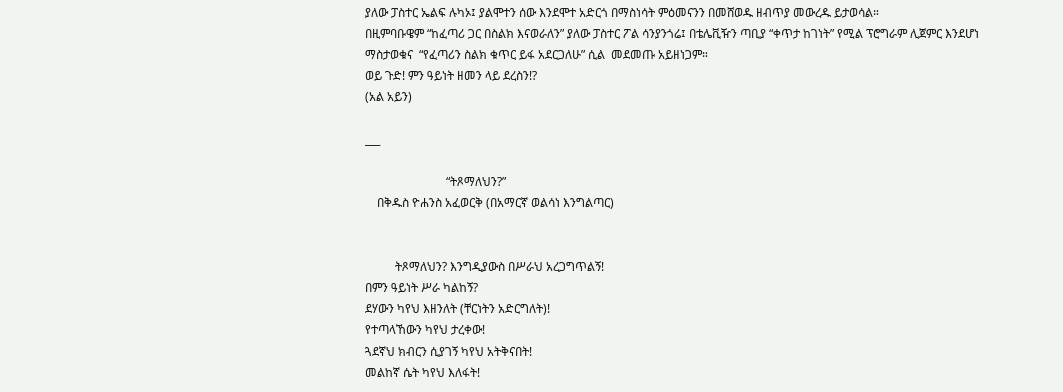ያለው ፓስተር ኤልፍ ሉካኦ፤ ያልሞተን ሰው እንደሞተ አድርጎ በማስነሳት ምዕመናንን በመሸወዱ ዘብጥያ መውረዱ ይታወሳል።
በዚምባቡዌም “ከፈጣሪ ጋር በስልክ እናወራለን” ያለው ፓስተር ፖል ሳንያንጎሬ፤ በቴሌቪዥን ጣቢያ “ቀጥታ ከገነት” የሚል ፕሮግራም ሊጀምር እንደሆነ ማስታወቁና  “የፈጣሪን ስልክ ቁጥር ይፋ አደርጋለሁ” ሲል  መደመጡ አይዘነጋም።
ወይ ጉድ! ምን ዓይነት ዘመን ላይ ደረስን!?
(አል አይን)

___

                           “ትጾማለህን?”
    በቅዱስ ዮሐንስ አፈወርቅ (በአማርኛ ወልሳነ እንግልጣር)


          ትጾማለህን? እንግዲያውስ በሥራህ አረጋግጥልኝ!
በምን ዓይነት ሥራ ካልከኝ?
ደሃውን ካየህ እዘንለት (ቸርነትን አድርግለት)!
የተጣላኸውን ካየህ ታረቀው!
ጓደኛህ ክብርን ሲያገኝ ካየህ አትቅናበት!
መልከኛ ሴት ካየህ እለፋት!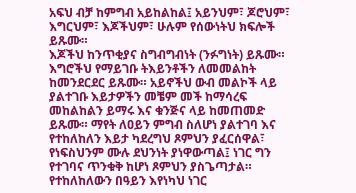አፍህ ብቻ ከምግብ አይከልከል፤ አይንህም፣ ጆሮህም፣ እግርህም፣ እጆችህም፣ ሁሉም የሰውነትህ ክፍሎች ይጹሙ።
እጆችህ ከንጥቂያና ስግብግብነት (ንፉግነት) ይጹሙ። እግሮችህ የማይገቡ ትእይንቶችን ለመመልከት ከመንደርደር ይጹሙ። አይኖችህ ውብ መልኮች ላይ ያልተገቡ እይታዎችን መቼም መች ከማሳረፍ መከልከልን ይማሩ እና ቁንጅና ላይ ከመጠመድ ይጹሙ። ማየት ለዐይን ምግብ ስለሆነ ያልተገባ እና የተከለከለን እይታ ካደረግህ ጾምህን ያፈርሰዋል፣ የነፍስህንም ሙሉ ደህንነት ያነዋውጣል፤ ነገር ግን የተገባና ጥንቁቅ ከሆነ ጾምህን ያስጌጣታል። የተከለከለውን በዓይን እየነካህ ነገር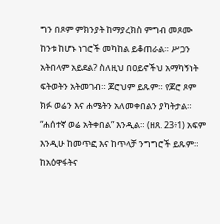ግን በጾም ምክንያት ከማያረክስ ምግብ መጾሙ ከንቱ ከሆኑ ነገሮች መካከል ይቆጠራል። ሥጋን አትበላም አይደል? ስለዚህ በዐይኖችህ አማካኝነት ፍትወትን አትመገብ። ጆሮህም ይጹም። የጆሮ ጾም ክፉ ወሬን እና ሐሜትን አለመቀበልን ያካትታል። “ሐሰተኛ ወሬ አትቀበል” እንዲል። (ዘጸ. 23፥1) አፍም እንዲሁ ከመጥፎ እና ከጥላቻ ንግግሮች ይጹም። ከአዕዋፋትና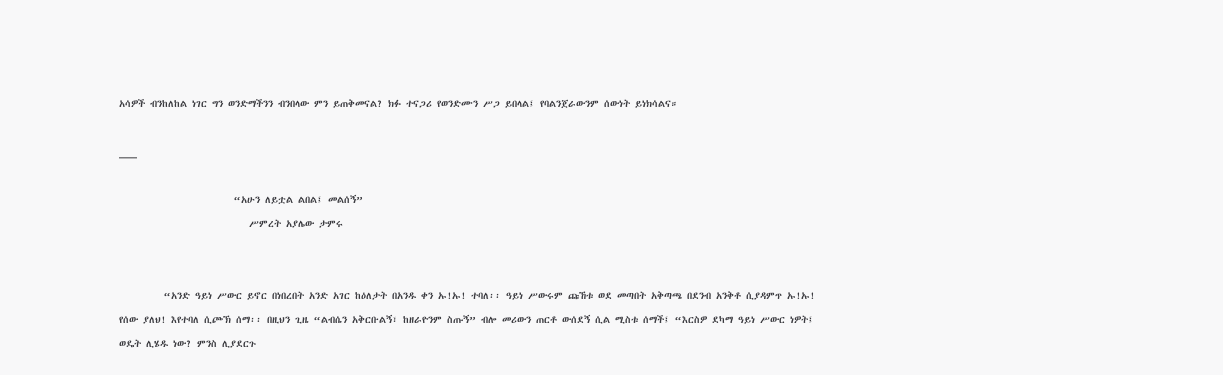አሳዎች ብንከለከል ነገር ግን ወንድማችንን ብንበላው ምን ይጠቅመናል? ክፉ ተናጋሪ የወንድሙን ሥጋ ይበላል፤ የባልንጀራውንም ሰውነት ይነክሳልና።

___

                       “አሁን ለይቷል ልበል፤ መልሰኝ”
                          ሥምረት አያሌው ታምሩ


         “አንድ ዓይነ ሥውር ይኖር በነበረበት አንድ አገር ከዕለታት በአንዱ ቀን ኡ!ኡ! ተባለ፡፡ ዓይነ ሥውሩም ጩኸቱ ወደ መጣበት አቅጣጫ በደንብ አንቅቶ ሲያዳምጥ ኡ!ኡ! የሰው ያለህ! እየተባለ ሲጮኽ ሰማ፡፡ በዚህን ጊዜ “ልብሴን አቅርቡልኝ፣ ከዘራዮንም ስጡኝ” ብሎ መሪውን ጠርቶ ውሰደኝ ሲል ሚስቱ ሰማች፤ “እርስዎ ደካማ ዓይነ ሥውር ነዎት፤ ወዴት ሊሄዱ ነው? ምንስ ሊያደርጉ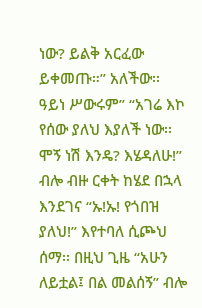ነው? ይልቅ አርፈው ይቀመጡ።” አለችው፡፡
ዓይነ ሥውሩም” “አገሬ እኮ የሰው ያለህ እያለች ነው፡፡ ሞኝ ነሽ እንዴ? እሄዳለሁ!” ብሎ ብዙ ርቀት ከሄደ በኋላ እንደገና “ኡ!ኡ! የጎበዝ ያለህ!” እየተባለ ሲጮህ ሰማ፡፡ በዚህ ጊዜ “አሁን ለይቷል፤ በል መልሰኝ” ብሎ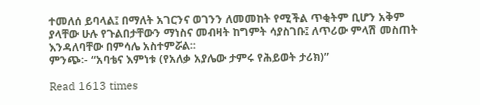ተመለሰ ይባላል፤ በማለት አገርንና ወገንን ለመመከት የሚችል ጥቂትም ቢሆን አቅም ያላቸው ሁሉ የጉልበታቸውን ማነስና መብዛት ከግምት ሳያስገቡ፤ ለጥሪው ምላሽ መስጠት እንዳለባቸው በምሳሌ አስተምሯል፡፡
ምንጭ፡- “አባቴና እምነቱ (የአለቃ አያሌው ታምሩ የሕይወት ታሪክ)”

Read 1613 times